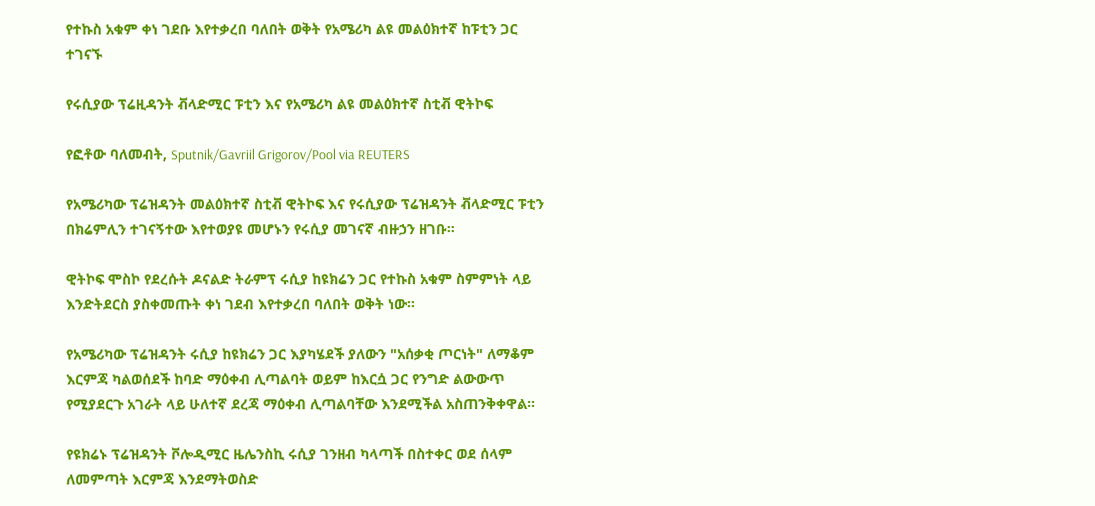የተኩስ አቁም ቀነ ገደቡ እየተቃረበ ባለበት ወቅት የአሜሪካ ልዩ መልዕክተኛ ከፑቲን ጋር ተገናኙ

የሩሲያው ፕሬዚዳንት ቭላድሚር ፑቲን እና የአሜሪካ ልዩ መልዕክተኛ ስቲቭ ዊትኮፍ

የፎቶው ባለመብት, Sputnik/Gavriil Grigorov/Pool via REUTERS

የአሜሪካው ፕሬዝዳንት መልዕክተኛ ስቲቭ ዊትኮፍ እና የሩሲያው ፕሬዝዳንት ቭላድሚር ፑቲን በክሬምሊን ተገናኝተው እየተወያዩ መሆኑን የሩሲያ መገናኛ ብዙኃን ዘገቡ።

ዊትኮፍ ሞስኮ የደረሱት ዶናልድ ትራምፕ ሩሲያ ከዩክሬን ጋር የተኩስ አቁም ስምምነት ላይ እንድትደርስ ያስቀመጡት ቀነ ገደብ እየተቃረበ ባለበት ወቅት ነው።

የአሜሪካው ፕሬዝዳንት ሩሲያ ከዩክሬን ጋር እያካሄደች ያለውን "አሰቃቂ ጦርነት" ለማቆም እርምጃ ካልወሰደች ከባድ ማዕቀብ ሊጣልባት ወይም ከእርሷ ጋር የንግድ ልውውጥ የሚያደርጉ አገራት ላይ ሁለተኛ ደረጃ ማዕቀብ ሊጣልባቸው እንደሚችል አስጠንቅቀዋል።

የዩክሬኑ ፕሬዝዳንት ቮሎዲሚር ዜሌንስኪ ሩሲያ ገንዘብ ካላጣች በስተቀር ወደ ሰላም ለመምጣት እርምጃ እንደማትወስድ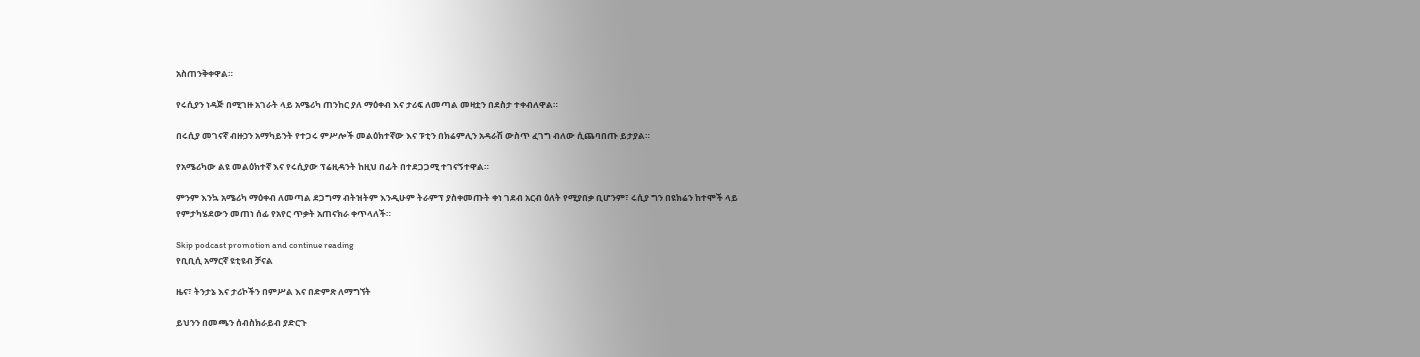አስጠንቅቀዋል።

የሩሲያን ነዳጅ በሚገዙ አገራት ላይ አሜሪካ ጠንከር ያለ ማዕቀብ እና ታሪፍ ለመጣል መዛቷን በደስታ ተቀብለዋል።

በሩሲያ መገናኛ ብዙኃን አማካይንት የተጋሩ ምሥሎች መልዕክተኛው እና ፑቲን በክሬምሊን አዳራሽ ውስጥ ፈገግ ብለው ሲጨባበጡ ይታያል።

የአሜሪካው ልዩ መልዕክተኛ እና የሩሲያው ፕሬዚዳንት ከዚህ በፊት በተደጋጋሚ ተገናኝተዋል።

ምንም እንኳ አሜሪካ ማዕቀብ ለመጣል ደጋግማ ብትዝትም እንዲሁም ትራምፕ ያስቀመጡት ቀነ ገደብ አርብ ዕለት የሚያበቃ ቢሆንም፣ ሩሲያ ግን በዩክሬን ከተሞች ላይ የምታካሄደውን መጠነ ሰፊ የአየር ጥቃት አጠናክራ ቀጥላለች።

Skip podcast promotion and continue reading
የቢቢሲ አማርኛ ዩቲዩብ ቻናል

ዜና፣ ትንታኔ እና ታሪኮችን በምሥል እና በድምጽ ለማግኘት

ይህንን በመጫን ሰብስክራይብ ያድርጉ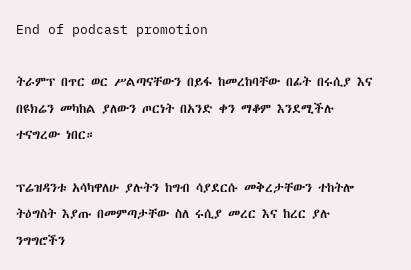End of podcast promotion

ትራምፕ በጥር ወር ሥልጣናቸውን በይፋ ከመረከባቸው በፊት በሩሲያ እና በዩክሬን መካከል ያለውን ጦርነት በአንድ ቀን ማቆም እንደሚችሉ ተናግረው ነበር።

ፕሬዝዳንቱ አሳካዋለሁ ያሉትን ከግብ ሳያደርሱ መቅረታቸውን ተከትሎ ትዕግስት እያጡ በመምጣታቸው ስለ ሩሲያ መረር እና ከረር ያሉ ንግግሮችን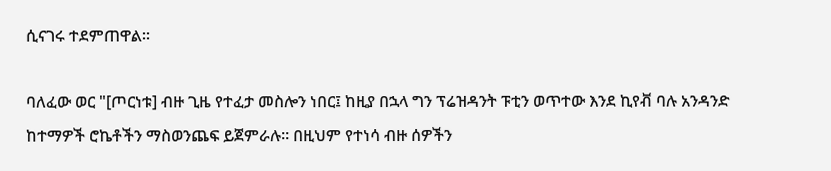ሲናገሩ ተደምጠዋል።

ባለፈው ወር "[ጦርነቱ] ብዙ ጊዜ የተፈታ መስሎን ነበር፤ ከዚያ በኋላ ግን ፕሬዝዳንት ፑቲን ወጥተው እንደ ኪየቭ ባሉ አንዳንድ ከተማዎች ሮኬቶችን ማስወንጨፍ ይጀምራሉ። በዚህም የተነሳ ብዙ ሰዎችን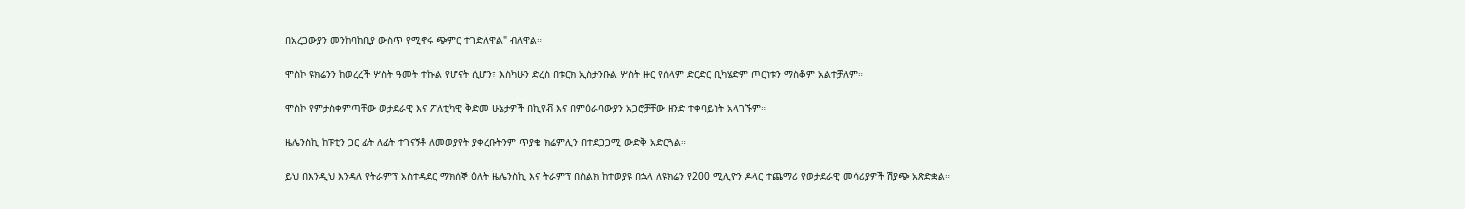በአረጋውያን መንከባከቢያ ውስጥ የሚኖሩ ጭምር ተገድለዋል" ብለዋል።

ሞስኮ ዩክሬንን ከወረረች ሦስት ዓመት ተኩል የሆናት ሲሆን፣ እስካሁን ድረስ በቱርክ ኢስታንቡል ሦስት ዙር የሰላም ድርድር ቢካሄድም ጦርነቱን ማስቆም አልተቻለም።

ሞስኮ የምታስቀምጣቸው ወታደራዊ እና ፖለቲካዊ ቅድመ ሁኔታዎች በኪየቭ እና በምዕራባውያን አጋሮቻቸው ዘንድ ተቀባይነት አላገኙም።

ዜሌንስኪ ከፑቲን ጋር ፊት ለፊት ተገናኝቶ ለመወያየት ያቀረቡትንም ጥያቄ ክሬምሊን በተደጋጋሚ ውድቅ አድርጓል።

ይህ በእንዲህ እንዳለ የትራምፕ አስተዳደር ማክሰኞ ዕለት ዜሌንስኪ እና ትራምፕ በስልክ ከተወያዩ በኋላ ለዩክሬን የ200 ሚሊዮን ዶላር ተጨማሪ የወታደራዊ መሳሪያዎች ሽያጭ አጽድቋል።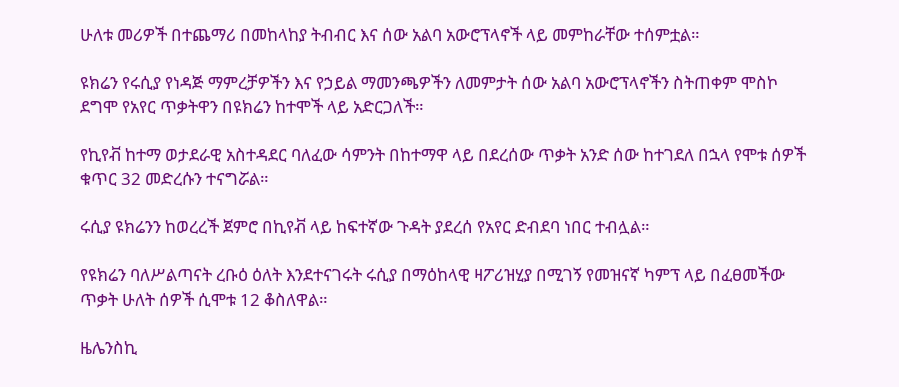ሁለቱ መሪዎች በተጨማሪ በመከላከያ ትብብር እና ሰው አልባ አውሮፕላኖች ላይ መምከራቸው ተሰምቷል።

ዩክሬን የሩሲያ የነዳጅ ማምረቻዎችን እና የኃይል ማመንጫዎችን ለመምታት ሰው አልባ አውሮፕላኖችን ስትጠቀም ሞስኮ ደግሞ የአየር ጥቃትዋን በዩክሬን ከተሞች ላይ አድርጋለች።

የኪየቭ ከተማ ወታደራዊ አስተዳደር ባለፈው ሳምንት በከተማዋ ላይ በደረሰው ጥቃት አንድ ሰው ከተገደለ በኋላ የሞቱ ሰዎች ቁጥር 32 መድረሱን ተናግሯል።

ሩሲያ ዩክሬንን ከወረረች ጀምሮ በኪየቭ ላይ ከፍተኛው ጉዳት ያደረሰ የአየር ድብደባ ነበር ተብሏል።

የዩክሬን ባለሥልጣናት ረቡዕ ዕለት እንደተናገሩት ሩሲያ በማዕከላዊ ዛፖሪዝሂያ በሚገኝ የመዝናኛ ካምፕ ላይ በፈፀመችው ጥቃት ሁለት ሰዎች ሲሞቱ 12 ቆስለዋል።

ዜሌንስኪ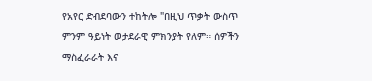የአየር ድብደባውን ተከትሎ "በዚህ ጥቃት ውስጥ ምንም ዓይነት ወታደራዊ ምክንያት የለም። ሰዎችን ማስፈራራት እና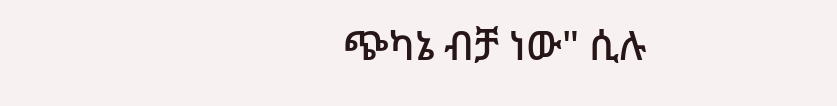ጭካኔ ብቻ ነው" ሲሉ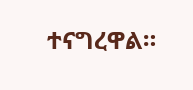ተናግረዋል።